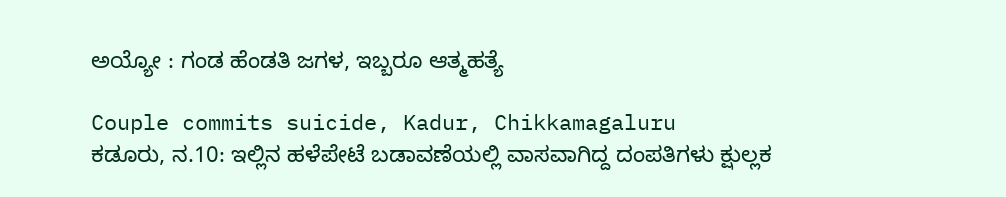ಅಯ್ಯೋ : ಗಂಡ ಹೆಂಡತಿ ಜಗಳ, ಇಬ್ಬರೂ ಆತ್ಮಹತ್ಯೆ

Couple commits suicide, Kadur, Chikkamagaluru
ಕಡೂರು, ನ.10: ಇಲ್ಲಿನ ಹಳೆಪೇಟೆ ಬಡಾವಣೆಯಲ್ಲಿ ವಾಸವಾಗಿದ್ದ ದಂಪತಿಗಳು ಕ್ಷುಲ್ಲಕ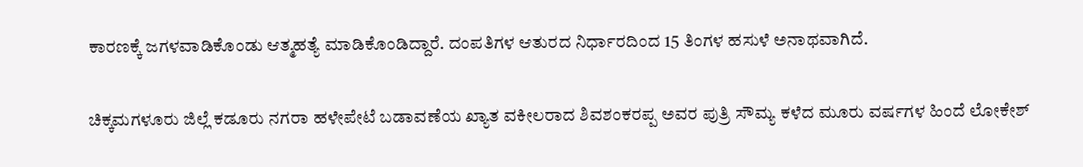ಕಾರಣಕ್ಕೆ ಜಗಳವಾಡಿಕೊಂಡು ಆತ್ಮಹತ್ಯೆ ಮಾಡಿಕೊಂಡಿದ್ದಾರೆ. ದಂಪತಿಗಳ ಆತುರದ ನಿರ್ಧಾರದಿಂದ 15 ತಿಂಗಳ ಹಸುಳೆ ಅನಾಥವಾಗಿದೆ.

ಚಿಕ್ಕಮಗಳೂರು ಜಿಲ್ಲೆ ಕಡೂರು ನಗರಾ ಹಳೇಪೇಟೆ ಬಡಾವಣೆಯ ಖ್ಯಾತ ವಕೀಲರಾದ ಶಿವಶಂಕರಪ್ಪ ಅವರ ಪುತ್ರಿ ಸೌಮ್ಯ ಕಳೆದ ಮೂರು ವರ್ಷಗಳ ಹಿಂದೆ ಲೋಕೇಶ್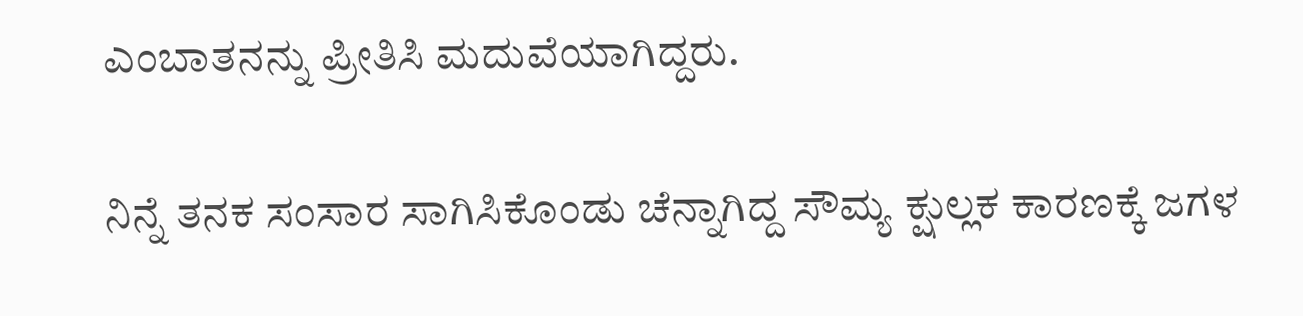ಎಂಬಾತನನ್ನು ಪ್ರೀತಿಸಿ ಮದುವೆಯಾಗಿದ್ದರು.

ನಿನ್ನೆ ತನಕ ಸಂಸಾರ ಸಾಗಿಸಿಕೊಂಡು ಚೆನ್ನಾಗಿದ್ದ ಸೌಮ್ಯ ಕ್ಷುಲ್ಲಕ ಕಾರಣಕ್ಕೆ ಜಗಳ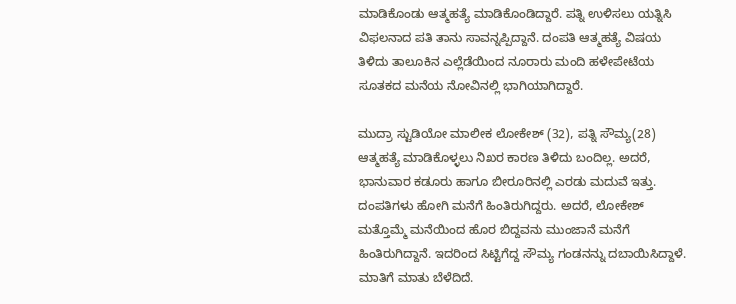ಮಾಡಿಕೊಂಡು ಆತ್ಮಹತ್ಯೆ ಮಾಡಿಕೊಂಡಿದ್ದಾರೆ. ಪತ್ನಿ ಉಳಿಸಲು ಯತ್ನಿಸಿ ವಿಫಲನಾದ ಪತಿ ತಾನು ಸಾವನ್ನಪ್ಪಿದ್ದಾನೆ. ದಂಪತಿ ಆತ್ಮಹತ್ಯೆ ವಿಷಯ ತಿಳಿದು ತಾಲೂಕಿನ ಎಲ್ಲೆಡೆಯಿಂದ ನೂರಾರು ಮಂದಿ ಹಳೇಪೇಟೆಯ ಸೂತಕದ ಮನೆಯ ನೋವಿನಲ್ಲಿ ಭಾಗಿಯಾಗಿದ್ದಾರೆ.

ಮುದ್ರಾ ಸ್ಟುಡಿಯೋ ಮಾಲೀಕ ಲೋಕೇಶ್ (32), ಪತ್ನಿ ಸೌಮ್ಯ(28) ಆತ್ಮಹತ್ಯೆ ಮಾಡಿಕೊಳ್ಳಲು ನಿಖರ ಕಾರಣ ತಿಳಿದು ಬಂದಿಲ್ಲ. ಅದರೆ, ಭಾನುವಾರ ಕಡೂರು ಹಾಗೂ ಬೀರೂರಿನಲ್ಲಿ ಎರಡು ಮದುವೆ ಇತ್ತು. ದಂಪತಿಗಳು ಹೋಗಿ ಮನೆಗೆ ಹಿಂತಿರುಗಿದ್ದರು. ಅದರೆ, ಲೋಕೇಶ್ ಮತ್ತೊಮ್ಮೆ ಮನೆಯಿಂದ ಹೊರ ಬಿದ್ದವನು ಮುಂಜಾನೆ ಮನೆಗೆ ಹಿಂತಿರುಗಿದ್ದಾನೆ. ಇದರಿಂದ ಸಿಟ್ಟಿಗೆದ್ದ ಸೌಮ್ಯ ಗಂಡನನ್ನು ದಬಾಯಿಸಿದ್ದಾಳೆ. ಮಾತಿಗೆ ಮಾತು ಬೆಳೆದಿದೆ.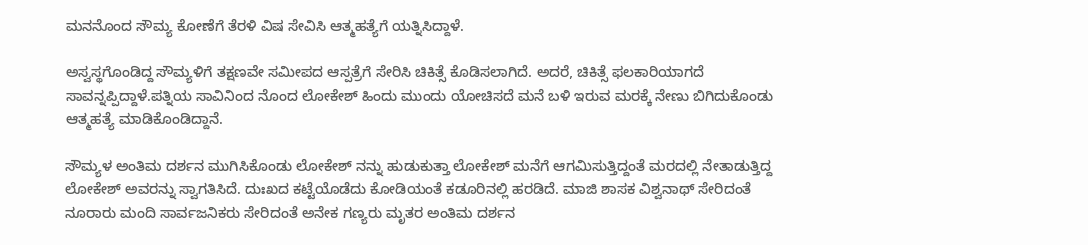ಮನನೊಂದ ಸೌಮ್ಯ ಕೋಣೆಗೆ ತೆರಳಿ ವಿಷ ಸೇವಿಸಿ ಆತ್ಮಹತ್ಯೆಗೆ ಯತ್ನಿಸಿದ್ದಾಳೆ.

ಅಸ್ವಸ್ಥಗೊಂಡಿದ್ದ ಸೌಮ್ಯಳಿಗೆ ತಕ್ಷಣವೇ ಸಮೀಪದ ಆಸ್ಪತ್ರೆಗೆ ಸೇರಿಸಿ ಚಿಕಿತ್ಸೆ ಕೊಡಿಸಲಾಗಿದೆ. ಅದರೆ, ಚಿಕಿತ್ಸೆ ಫಲಕಾರಿಯಾಗದೆ ಸಾವನ್ನಪ್ಪಿದ್ದಾಳೆ.ಪತ್ನಿಯ ಸಾವಿನಿಂದ ನೊಂದ ಲೋಕೇಶ್ ಹಿಂದು ಮುಂದು ಯೋಚಿಸದೆ ಮನೆ ಬಳಿ ಇರುವ ಮರಕ್ಕೆ ನೇಣು ಬಿಗಿದುಕೊಂಡು ಆತ್ಮಹತ್ಯೆ ಮಾಡಿಕೊಂಡಿದ್ದಾನೆ.

ಸೌಮ್ಯಳ ಅಂತಿಮ ದರ್ಶನ ಮುಗಿಸಿಕೊಂಡು ಲೋಕೇಶ್ ನನ್ನು ಹುಡುಕುತ್ತಾ ಲೋಕೇಶ್ ಮನೆಗೆ ಆಗಮಿಸುತ್ತಿದ್ದಂತೆ ಮರದಲ್ಲಿ ನೇತಾಡುತ್ತಿದ್ದ ಲೋಕೇಶ್ ಅವರನ್ನು ಸ್ವಾಗತಿಸಿದೆ. ದುಃಖದ ಕಟ್ಟೆಯೊಡೆದು ಕೋಡಿಯಂತೆ ಕಡೂರಿನಲ್ಲಿ ಹರಡಿದೆ. ಮಾಜಿ ಶಾಸಕ ವಿಶ್ವನಾಥ್ ಸೇರಿದಂತೆ ನೂರಾರು ಮಂದಿ ಸಾರ್ವಜನಿಕರು ಸೇರಿದಂತೆ ಅನೇಕ ಗಣ್ಯರು ಮೃತರ ಅಂತಿಮ ದರ್ಶನ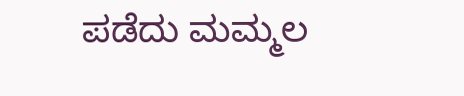ಪಡೆದು ಮಮ್ಮಲ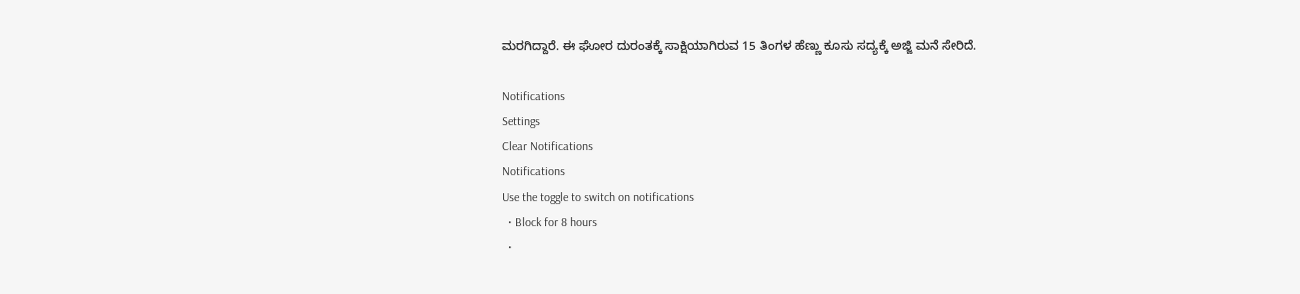ಮರಗಿದ್ದಾರೆ. ಈ ಘೋರ ದುರಂತಕ್ಕೆ ಸಾಕ್ಷಿಯಾಗಿರುವ 15 ತಿಂಗಳ ಹೆಣ್ಣು ಕೂಸು ಸದ್ಯಕ್ಕೆ ಅಜ್ಜಿ ಮನೆ ಸೇರಿದೆ.

Notifications
Settings
Clear Notifications
Notifications
Use the toggle to switch on notifications
  • Block for 8 hours
  •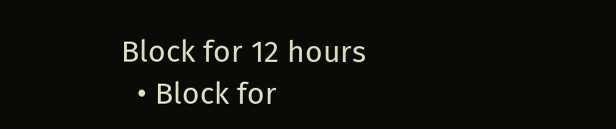Block for 12 hours
  • Block for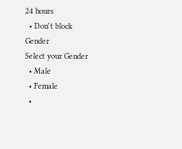24 hours
  • Don't block
Gender
Select your Gender
  • Male
  • Female
  •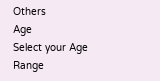Others
Age
Select your Age Range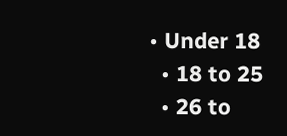• Under 18
  • 18 to 25
  • 26 to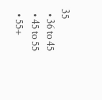35
  • 36 to 45
  • 45 to 55
  • 55+